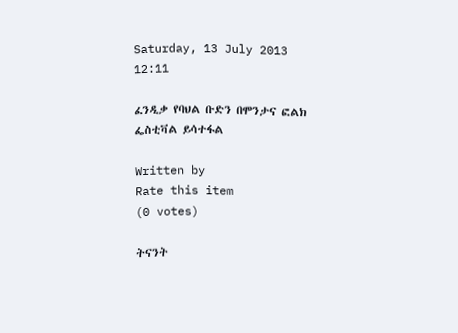Saturday, 13 July 2013 12:11

ፈንዲቃ የባህል ቡድን በሞንታና ፎልክ ፌስቲቫል ይሳተፋል

Written by
Rate this item
(0 votes)

ትናንት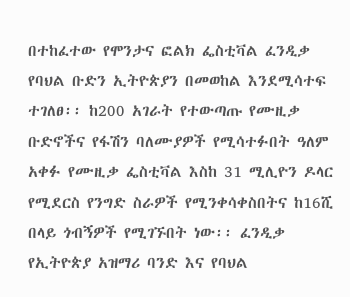በተከፈተው የሞንታና ፎልክ ፌስቲቫል ፈንዲቃ የባህል ቡድን ኢትዮጵያን በመወከል እንደሚሳተፍ ተገለፀ፡፡ ከ200 አገራት የተውጣጡ የሙዚቃ ቡድኖችና የፋሽን ባለሙያዎች የሚሳተፉበት ዓለም አቀፉ የሙዚቃ ፌስቲቫል እስከ 31 ሚሊዮን ዶላር የሚደርስ የንግድ ስራዎች የሚንቀሳቀስበትና ከ16ሺ በላይ ጎብኝዎች የሚገኙበት ነው፡፡ ፈንዲቃ የኢትዮጵያ አዝማሪ ባንድ እና የባህል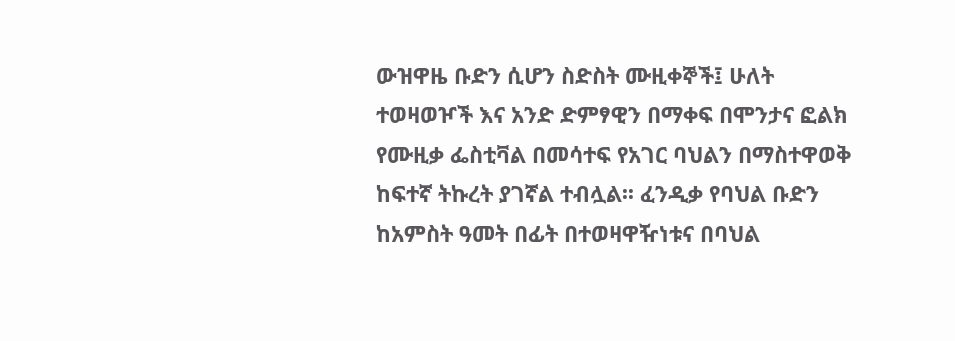ውዝዋዜ ቡድን ሲሆን ስድስት ሙዚቀኞች፤ ሁለት ተወዛወዦች እና አንድ ድምፃዊን በማቀፍ በሞንታና ፎልክ የሙዚቃ ፌስቲቫል በመሳተፍ የአገር ባህልን በማስተዋወቅ ከፍተኛ ትኩረት ያገኛል ተብሏል፡፡ ፈንዲቃ የባህል ቡድን ከአምስት ዓመት በፊት በተወዛዋዥነቱና በባህል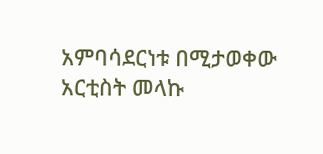አምባሳደርነቱ በሚታወቀው አርቲስት መላኩ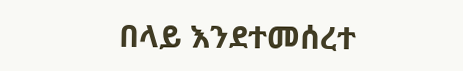በላይ እንደተመሰረተ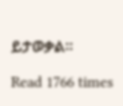ይታወቃል፡፡

Read 1766 times